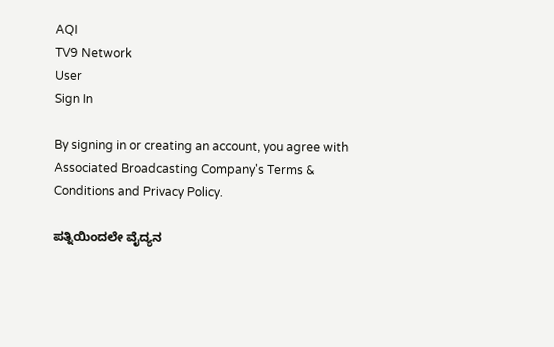AQI
TV9 Network
User
Sign In

By signing in or creating an account, you agree with Associated Broadcasting Company's Terms & Conditions and Privacy Policy.

ಪತ್ನಿಯಿಂದಲೇ ವೈದ್ಯನ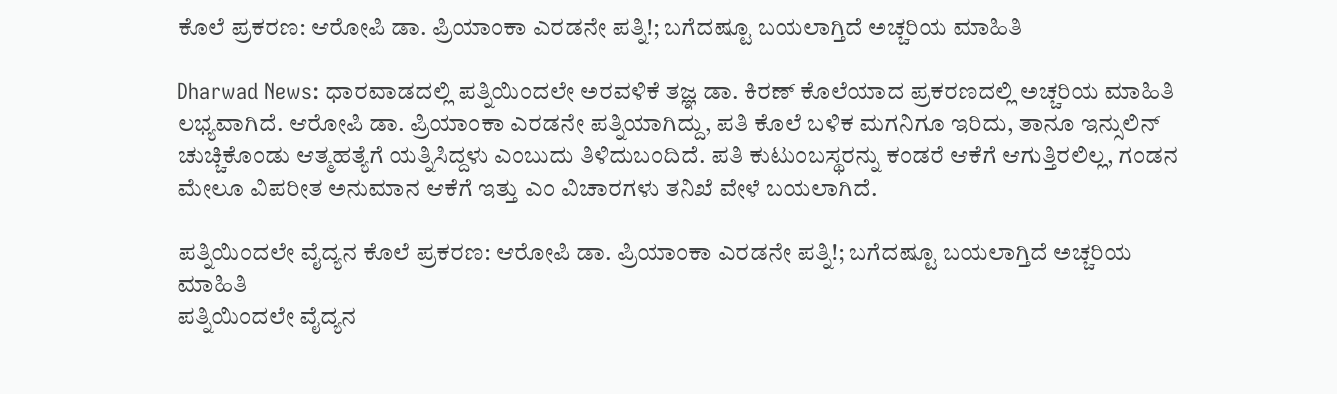ಕೊಲೆ ಪ್ರಕರಣ: ಆರೋಪಿ ಡಾ. ಪ್ರಿಯಾಂಕಾ ಎರಡನೇ ಪತ್ನಿ!; ಬಗೆದಷ್ಟೂ ಬಯಲಾಗ್ತಿದೆ ಅಚ್ಚರಿಯ ಮಾಹಿತಿ

Dharwad News: ಧಾರವಾಡದಲ್ಲಿ ಪತ್ನಿಯಿಂದಲೇ ಅರವಳಿಕೆ ತಜ್ಞ ಡಾ. ಕಿರಣ್ ಕೊಲೆಯಾದ ಪ್ರಕರಣದಲ್ಲಿ ಅಚ್ಚರಿಯ ಮಾಹಿತಿ ಲಭ್ಯವಾಗಿದೆ. ಆರೋಪಿ ಡಾ. ಪ್ರಿಯಾಂಕಾ ಎರಡನೇ ಪತ್ನಿಯಾಗಿದ್ದು, ಪತಿ ಕೊಲೆ ಬಳಿಕ ಮಗನಿಗೂ ಇರಿದು, ತಾನೂ ಇನ್ಸುಲಿನ್ ಚುಚ್ಚಿಕೊಂಡು ಆತ್ಮಹತ್ಯೆಗೆ ಯತ್ನಿಸಿದ್ದಳು ಎಂಬುದು ತಿಳಿದುಬಂದಿದೆ. ಪತಿ ಕುಟುಂಬಸ್ಥರನ್ನು ಕಂಡರೆ ಆಕೆಗೆ ಆಗುತ್ತಿರಲಿಲ್ಲ, ಗಂಡನ ಮೇಲೂ ವಿಪರೀತ ಅನುಮಾನ ಆಕೆಗೆ ಇತ್ತು ಎಂ ವಿಚಾರಗಳು ತನಿಖೆ ವೇಳೆ ಬಯಲಾಗಿದೆ.

ಪತ್ನಿಯಿಂದಲೇ ವೈದ್ಯನ ಕೊಲೆ ಪ್ರಕರಣ: ಆರೋಪಿ ಡಾ. ಪ್ರಿಯಾಂಕಾ ಎರಡನೇ ಪತ್ನಿ!; ಬಗೆದಷ್ಟೂ ಬಯಲಾಗ್ತಿದೆ ಅಚ್ಚರಿಯ ಮಾಹಿತಿ
ಪತ್ನಿಯಿಂದಲೇ ವೈದ್ಯನ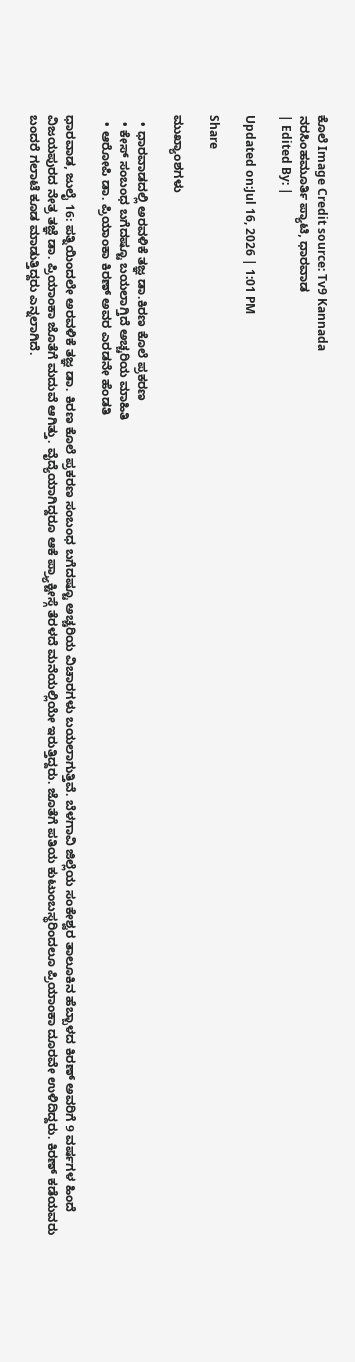ಕೊಲೆ Image Credit source: Tv9 Kannada
ನರಸಿಂಹಮೂರ್ತಿ ಪ್ಯಾಟಿ, ಧಾರವಾಡ
| Edited By: |

Updated on:Jul 16, 2026 | 1:01 PM

Share

ಮುಖ್ಯಾಂಶಗಳು

  • ಧಾರವಾಡದಲ್ಲಿ ಅರವಳಿಕೆ ತಜ್ಞ ಡಾ.ಕಿರಣ ಕೊಲೆ ಪ್ರಕರಣ
  • ಕೇಸ್ ಸಂಬಂಧ ಬಗೆದಷ್ಟೂ ಬಯಲಾಗ್ತಿದೆ ಅಚ್ಚರಿಯ ಮಾಹಿತಿ
  • ಆರೋಪಿ ಡಾ. ಪ್ರಿಯಾಂಕಾ ಕಿರಣ್ ಅವರ ಎರಡನೇ ಹೆಂಡತಿ

ಧಾರವಾಡ, ಜುಲೈ 16: ಪತ್ನಿಯಿಂದಲೇ ಅರವಳಿಕೆ ತಜ್ಞ ಡಾ. ಕಿರಣ ಕೊಲೆ ಪ್ರಕರಣ ಸಂಬಂಧ ಬಗೆದಷ್ಟೂ ಅಚ್ಚರಿಯ ವಿಚಾರಗಳು ಬಯಲಾಗುತ್ತಿವೆ. ಬೆಳಗಾವಿ ಜಿಲ್ಲೆಯ ಸಂಕೇಶ್ವರ ತಾಲೂಕಿನ ಹೆಬ್ಬಾಳದ ಕಿರಣ್ ಅವರಿಗೆ 9 ವರ್ಷಗಳ ಹಿಂದೆ ವಿಜಯಪುರದ ನೇತ್ರ ತಜ್ಞೆ ಡಾ. ಪ್ರಿಯಾಂಕಾ ಜೊತೆಗೆ ಮದುವೆ ಆಗಿತ್ತು. ವೈದ್ಯೆಯಾಗಿದ್ದರೂ ಆಕೆ ಪ್ರ್ಯಾಕ್ಟೀಸ್ಗೆ ತೆರಳದೆ ಮನೆಯಲ್ಲಿಯೇ ಇರುತ್ತಿದ್ದರು. ಜೊತೆಗೆ ಪತಿಯ ಕುಟುಂಬಸ್ಥರಿಂದಲೂ ಪ್ರಿಯಾಂಕಾ ದೂರವೇ ಉಳಿದಿದ್ದರು. ಕಿರಣ್ ಕಡೆಯವರು ಬಂದರೆ ಗಲಾಟೆ ಕೂಡ ಮಾಡುತ್ತಿದ್ದರು ಎನ್ನಲಾಗಿದೆ.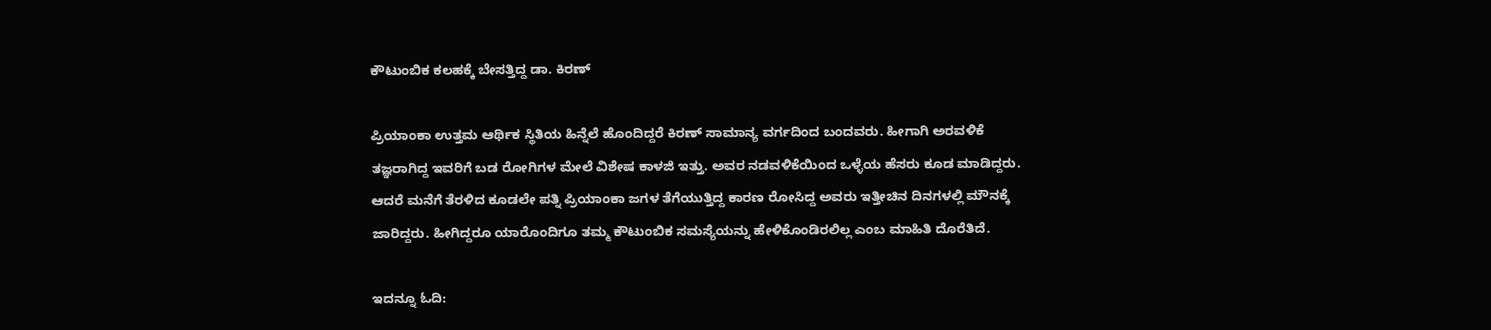ಕೌಟುಂಬಿಕ ಕಲಹಕ್ಕೆ ಬೇಸತ್ತಿದ್ದ ಡಾ. ಕಿರಣ್

ಪ್ರಿಯಾಂಕಾ ಉತ್ತಮ ಆರ್ಥಿಕ ಸ್ಥಿತಿಯ ಹಿನ್ನೆಲೆ ಹೊಂದಿದ್ದರೆ ಕಿರಣ್ ಸಾಮಾನ್ಯ ವರ್ಗದಿಂದ ಬಂದವರು. ಹೀಗಾಗಿ ಅರವಳಿಕೆ ತಜ್ಞರಾಗಿದ್ದ ಇವರಿಗೆ ಬಡ ರೋಗಿಗಳ ಮೇಲೆ ವಿಶೇಷ ಕಾಳಜಿ ಇತ್ತು. ಅವರ ನಡವಳಿಕೆಯಿಂದ ಒಳ್ಳೆಯ ಹೆಸರು ಕೂಡ ಮಾಡಿದ್ದರು. ಆದರೆ ಮನೆಗೆ ತೆರಳಿದ ಕೂಡಲೇ ಪತ್ನಿ ಪ್ರಿಯಾಂಕಾ ಜಗಳ ತೆಗೆಯುತ್ತಿದ್ದ ಕಾರಣ ರೋಸಿದ್ದ ಅವರು ಇತ್ತೀಚಿನ ದಿನಗಳಲ್ಲಿ ಮೌನಕ್ಕೆ ಜಾರಿದ್ದರು. ಹೀಗಿದ್ದರೂ ಯಾರೊಂದಿಗೂ ತಮ್ಮ ಕೌಟುಂಬಿಕ ಸಮಸ್ಯೆಯನ್ನು ಹೇಳಿಕೊಂಡಿರಲಿಲ್ಲ ಎಂಬ ಮಾಹಿತಿ ದೊರೆತಿದೆ.

ಇದನ್ನೂ ಓದಿ: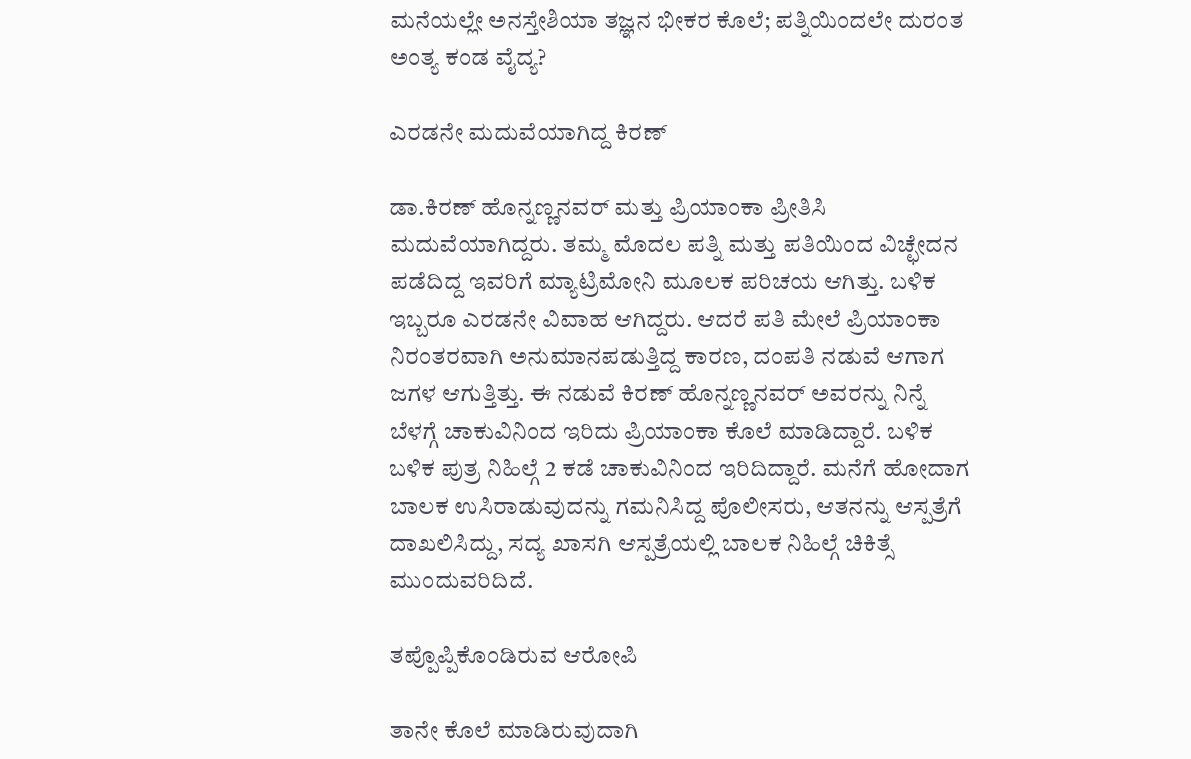ಮನೆಯಲ್ಲೇ ಅನಸ್ತೇಶಿಯಾ ತಜ್ಞನ ಭೀಕರ ಕೊಲೆ; ಪತ್ನಿಯಿಂದಲೇ ದುರಂತ ಅಂತ್ಯ ಕಂಡ ವೈದ್ಯ?

ಎರಡನೇ ಮದುವೆಯಾಗಿದ್ದ ಕಿರಣ್

ಡಾ.ಕಿರಣ್ ಹೊನ್ನಣ್ಣನವರ್ ಮತ್ತು ಪ್ರಿಯಾಂಕಾ ಪ್ರೀತಿಸಿ ಮದುವೆಯಾಗಿದ್ದರು. ತಮ್ಮ ಮೊದಲ ಪತ್ನಿ ಮತ್ತು ಪತಿಯಿಂದ ವಿಚ್ಛೇದನ ಪಡೆದಿದ್ದ ಇವರಿಗೆ ಮ್ಯಾಟ್ರಿಮೋನಿ ಮೂಲಕ ಪರಿಚಯ ಆಗಿತ್ತು. ಬಳಿಕ ಇಬ್ಬರೂ ಎರಡನೇ ವಿವಾಹ ಆಗಿದ್ದರು. ಆದರೆ ಪತಿ ಮೇಲೆ ಪ್ರಿಯಾಂಕಾ ನಿರಂತರವಾಗಿ ಅನುಮಾನಪಡುತ್ತಿದ್ದ ಕಾರಣ, ದಂಪತಿ ನಡುವೆ ಆಗಾಗ ಜಗಳ ಆಗುತ್ತಿತ್ತು. ಈ ನಡುವೆ ಕಿರಣ್ ಹೊನ್ನಣ್ಣನವರ್ ಅವರನ್ನು ನಿನ್ನೆ ಬೆಳಗ್ಗೆ ಚಾಕುವಿನಿಂದ ಇರಿದು ಪ್ರಿಯಾಂಕಾ ಕೊಲೆ ಮಾಡಿದ್ದಾರೆ. ಬಳಿಕ ಬಳಿಕ ಪುತ್ರ ನಿಹಿಲ್ಗೆ 2 ಕಡೆ ಚಾಕುವಿನಿಂದ ಇರಿದಿದ್ದಾರೆ. ಮನೆಗೆ ಹೋದಾಗ ಬಾಲಕ ಉಸಿರಾಡುವುದನ್ನು ಗಮನಿಸಿದ್ದ ಪೊಲೀಸರು, ಆತನನ್ನು ಆಸ್ಪತ್ರೆಗೆ ದಾಖಲಿಸಿದ್ದು, ಸದ್ಯ ಖಾಸಗಿ ಆಸ್ಪತ್ರೆಯಲ್ಲಿ ಬಾಲಕ ನಿಹಿಲ್ಗೆ ಚಿಕಿತ್ಸೆ ಮುಂದುವರಿದಿದೆ.

ತಪ್ಪೊಪ್ಪಿಕೊಂಡಿರುವ ಆರೋಪಿ

ತಾನೇ ಕೊಲೆ ಮಾಡಿರುವುದಾಗಿ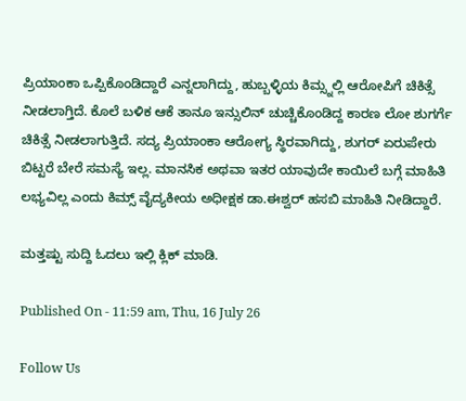ಪ್ರಿಯಾಂಕಾ ಒಪ್ಪಿಕೊಂಡಿದ್ದಾರೆ ಎನ್ನಲಾಗಿದ್ದು, ಹುಬ್ಬಳ್ಳಿಯ ಕಿಮ್ಸ್ನಲ್ಲಿ ಆರೋಪಿಗೆ ಚಿಕಿತ್ಸೆ ನೀಡಲಾಗ್ತಿದೆ. ಕೊಲೆ ಬಳಿಕ ಆಕೆ ತಾನೂ ಇನ್ಸುಲಿನ್ ಚುಚ್ಚಿಕೊಂಡಿದ್ದ ಕಾರಣ ಲೋ ಶುಗರ್ಗೆ ಚಿಕಿತ್ಸೆ ನೀಡಲಾಗುತ್ತಿದೆ. ಸದ್ಯ ಪ್ರಿಯಾಂಕಾ ಆರೋಗ್ಯ ಸ್ಥಿರವಾಗಿದ್ದು, ಶುಗರ್ ಏರುಪೇರು ಬಿಟ್ಟರೆ ಬೇರೆ ಸಮಸ್ಯೆ ಇಲ್ಲ. ಮಾನಸಿಕ ಅಥವಾ ಇತರ ಯಾವುದೇ ಕಾಯಿಲೆ ಬಗ್ಗೆ ಮಾಹಿತಿ ಲಭ್ಯವಿಲ್ಲ ಎಂದು ಕಿಮ್ಸ್ ವೈದ್ಯಕೀಯ ಅಧೀಕ್ಷಕ ಡಾ.ಈಶ್ವರ್ ಹಸಬಿ ಮಾಹಿತಿ ನೀಡಿದ್ದಾರೆ.

ಮತ್ತಷ್ಟು ಸುದ್ದಿ ಓದಲು ಇಲ್ಲಿ ಕ್ಲಿಕ್ ಮಾಡಿ.

Published On - 11:59 am, Thu, 16 July 26

Follow Us